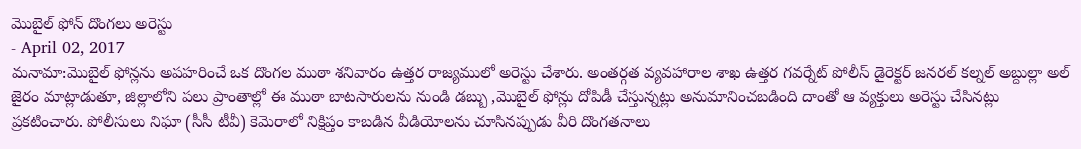మొబైల్ ఫోన్ దొంగలు అరెస్టు
- April 02, 2017
మనామా:మొబైల్ ఫోన్లను అపహరించే ఒక దొంగల ముఠా శనివారం ఉత్తర రాజ్యములో అరెస్టు చేశారు. అంతర్గత వ్యవహారాల శాఖ ఉత్తర గవర్నేట్ పోలీస్ డైరెక్టర్ జనరల్ కల్నల్ అబ్దుల్లా అల్ జైరం మాట్లాడుతూ, జిల్లాలోని పలు ప్రాంతాల్లో ఈ ముఠా బాటసారులను నుండి డబ్బు ,మొబైల్ ఫోన్లు దోపిడీ చేస్తున్నట్లు అనుమానించబడింది దాంతో ఆ వ్యక్తులు అరెస్టు చేసినట్లు ప్రకటించారు. పోలీసులు నిఘా (సీసీ టీవీ) కెమెరాలో నిక్షిప్తం కాబడిన వీడియోలను చూసినప్పుడు వీరి దొంగతనాలు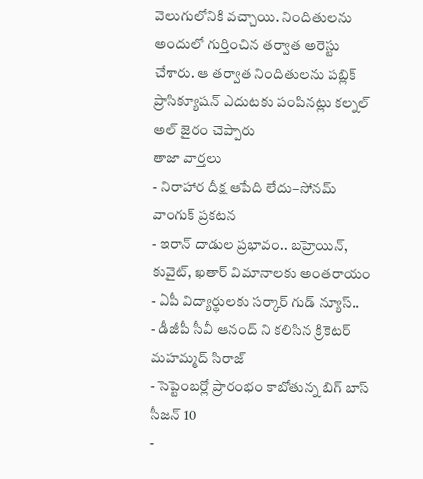వెలుగులోనికి వచ్చాయి. నిందితులను అందులో గుర్తించిన తర్వాత అరెస్టు చేశారు. ఆ తర్వాత నిందితులను పబ్లిక్ ప్రాసిక్యూషన్ ఎదుటకు పంపినట్లు కల్నల్ అల్ జైరం చెప్పారు
తాజా వార్తలు
- నిరాహార దీక్ష ఆపేది లేదు–సోనమ్ వాంగుక్ ప్రకటన
- ఇరాన్ దాడుల ప్రభావం.. బహ్రెయిన్, కువైట్, ఖతార్ విమానాలకు అంతరాయం
- ఏపీ విద్యార్థులకు సర్కార్ గుడ్ న్యూస్..
- డీజీపీ సీవీ ఆనంద్ ని కలిసిన క్రికెటర్ మహమ్మద్ సిరాజ్
- సెప్టెంబర్లో ప్రారంభం కాబోతున్న బిగ్ బాస్ సీజన్ 10
-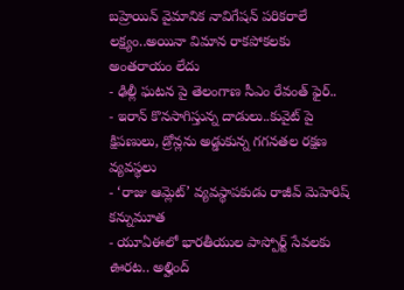బహ్రెయిన్ వైమానిక నావిగేషన్ పరికరాలే లక్ష్యం..అయినా విమాన రాకపోకలకు అంతరాయం లేదు
- ఢిల్లీ ఘటన పై తెలంగాణ సీఎం రేవంత్ ఫైర్..
- ఇరాన్ కొనసాగిస్తున్న దాడులు..కువైట్ పై క్షిపణులు, డ్రోన్లను అడ్డుకున్న గగనతల రక్షణ వ్యవస్థలు
- ‘రాజు ఆమ్లెట్’ వ్యవస్థాపకుడు రాజీవ్ మెహెరిష్ కన్నుమూత
- యూఏఈలో భారతీయుల పాస్పోర్ట్ సేవలకు ఊరట.. అల్హింద్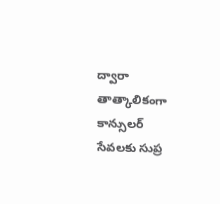ద్వారా తాత్కాలికంగా కాన్సులర్ సేవలకు సుప్ర